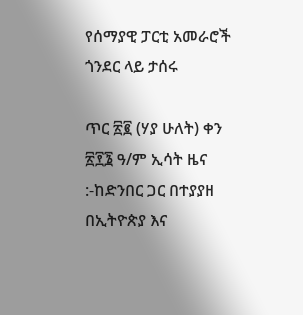የሰማያዊ ፓርቲ አመራሮች ጎንደር ላይ ታሰሩ

ጥር ፳፪ (ሃያ ሁለት) ቀን ፳፻፮ ዓ/ም ኢሳት ዜና :-ከድንበር ጋር በተያያዘ በኢትዮጵያ እና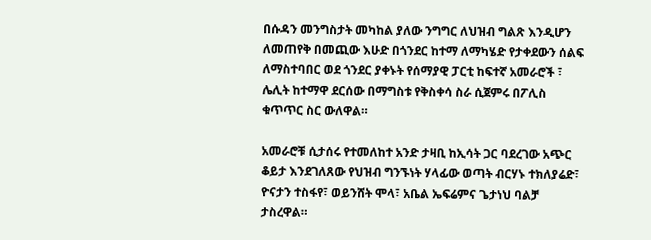በሱዳን መንግስታት መካከል ያለው ንግግር ለህዝብ ግልጽ እንዲሆን ለመጠየቅ በመጪው እሁድ በጎንደር ከተማ ለማካሄድ የታቀደውን ሰልፍ ለማስተባበር ወደ ጎንደር ያቀኑት የሰማያዊ ፓርቲ ከፍተኛ አመራሮች ፣ ሌሊት ከተማዋ ደርሰው በማግስቱ የቅስቀሳ ስራ ሲጀምሩ በፖሊስ ቁጥጥር ስር ውለዋል።

አመራሮቹ ሲታሰሩ የተመለከተ አንድ ታዛቢ ከኢሳት ጋር ባደረገው አጭር ቆይታ እንደገለጸው የህዝብ ግንኙነት ሃላፊው ወጣት ብርሃኑ ተክለያሬድ፣   ዮናታን ተስፋየ፣ ወይንሸት ሞላ፣ አቤል ኤፍሬምና ጌታነህ ባልቻ ታስረዋል።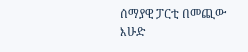ሰማያዊ ፓርቲ በመጪው እሁድ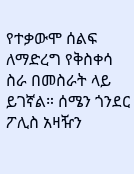የተቃውሞ ሰልፍ ለማድረግ የቅስቀሳ ስራ በመስራት ላይ ይገኛል። ሰሜን ጎንደር ፖሊስ አዛዥን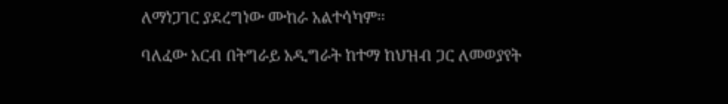ለማነጋገር ያደረግነው ሙከራ አልተሳካም።

ባለፈው አርብ በትግራይ አዲግራት ከተማ ከህዝብ ጋር ለመወያየት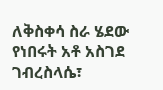ለቅስቀሳ ስራ ሄደው የነበሩት አቶ አስገደ ገብረስላሴ፣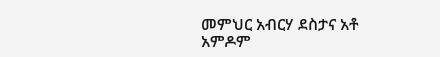መምህር አብርሃ ደስታና አቶ አምዶም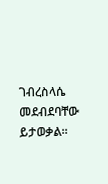ገብረስላሴ መደብደባቸው ይታወቃል።